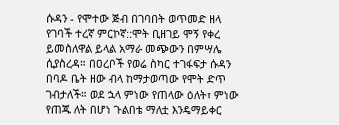ሱዳን - የሞተው ጅብ በገባበት ወጥመድ ዘላ የገባች ተረኛ ምርኮኛ::ሞት ቢዘገይ ሞኝ የቀረ ይመስለዋል ይላል አማራ መጭውን በምሣሌ ሲያስረዳ። በዐረቦች የወሬ ስካር ተገፋፍታ ሱዳን በባዶ ቤት ዘው ብላ ከማታወጣው የሞት ድጥ ገብታለች። ወደ ኋላ ምነው የጠላው ዕለት፣ ምነው የጠጁ ለት በሆነ ጉልበቴ ማለቷ እንዴማይቀር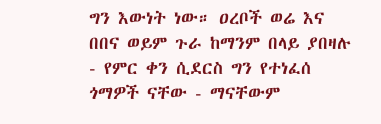ግን እውነት ነው። ዐረቦች ወሬ እና በበና ወይም ጉራ ከማንም በላይ ያበዛሉ - የምር ቀን ሲደርስ ግን የተነፈሰ ጎማዎች ናቸው - ማናቸውም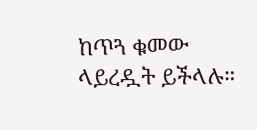ከጥጓ ቁመው ላይረዷት ይችላሉ።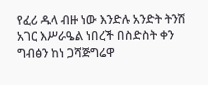የፈሪ ዱላ ብዙ ነው እንድሉ አንድት ትንሽ አገር እሥራዔል ነበረች በስድስት ቀን ግብፅን ከነ ጋሻጅግሬዋ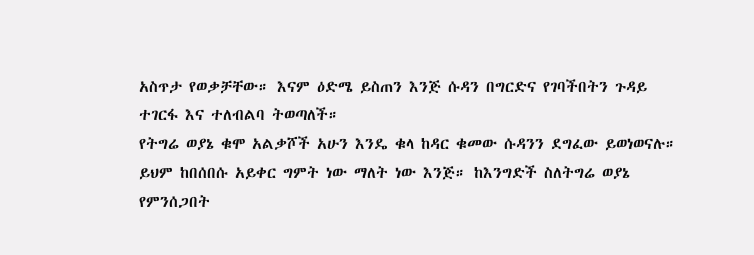አስጥታ የወቃቻቸው። እናም ዕድሜ ይስጠን እንጅ ሱዳን በግርድና የገባችበትን ጉዳይ ተገርፋ እና ተለብልባ ትወጣለች።
የትግሬ ወያኔ ቁሞ አልቃሾች አሁን እንዴ ቁላ ከዳር ቁመው ሱዳንን ደግፈው ይወነወናሉ። ይህም ከበሰበሱ አይቀር ግምት ነው ማለት ነው እንጅ። ከእንግድች ስለትግሬ ወያኔ የምንሰጋበት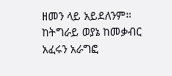ዘመን ላይ አይደለንም። ከትግራይ ወያኔ ከመቃብር አፈሩን አራግፎ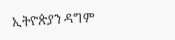ኢትዮጵያን ዳግም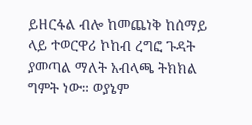ይዘርፋል ብሎ ከመጨነቅ ከሰማይ ላይ ተወርዋሪ ኮከብ ረግፎ ጉዳት ያመጣል ማለት አብላጫ ትክክል ግምት ነው። ወያኔም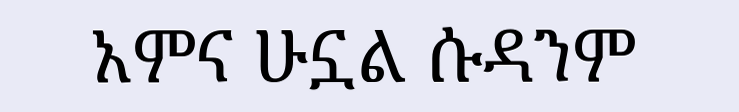አምና ሁኗል ሱዳንም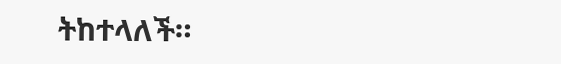ትከተላለች።